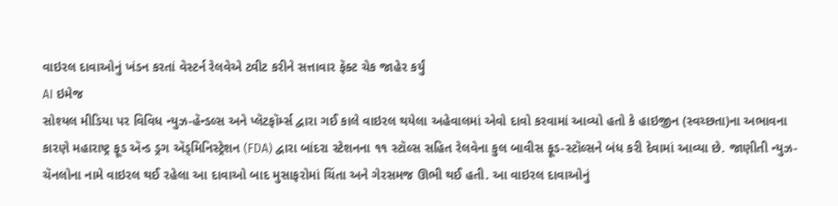વાઇરલ દાવાઓનું ખંડન કરતાં વેસ્ટર્ન રેલવેએ ટ્વીટ કરીને સત્તાવાર ફૅક્ટ ચેક જાહેર કર્યું
AI ઇમેજ
સોશ્યલ મીડિયા પર વિવિધ ન્યુઝ-હૅન્ડલ્સ અને પ્લૅટફૉર્મ્સ દ્વારા ગઈ કાલે વાઇરલ થયેલા અહેવાલમાં એવો દાવો કરવામાં આવ્યો હતો કે હાઇજીન (સ્વચ્છતા)ના અભાવના કારણે મહારાષ્ટ્ર ફૂડ ઍન્ડ ડ્રગ ઍડ્મિનિસ્ટ્રેશન (FDA) દ્વારા બાંદરા સ્ટેશનના ૧૧ સ્ટૉલ્સ સહિત રેલવેના કુલ બાવીસ ફૂડ-સ્ટૉલ્સને બંધ કરી દેવામાં આવ્યા છે. જાણીતી ન્યુઝ-ચૅનલોના નામે વાઇરલ થઈ રહેલા આ દાવાઓ બાદ મુસાફરોમાં ચિંતા અને ગેરસમજ ઊભી થઈ હતી. આ વાઇરલ દાવાઓનું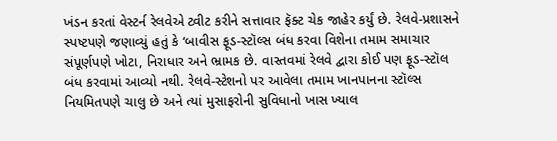ખંડન કરતાં વેસ્ટર્ન રેલવેએ ટ્વીટ કરીને સત્તાવાર ફૅક્ટ ચેક જાહેર કર્યું છે. રેલવે-પ્રશાસને સ્પષ્ટપણે જણાવ્યું હતું કે ‘બાવીસ ફૂડ-સ્ટૉલ્સ બંધ કરવા વિશેના તમામ સમાચાર સંપૂર્ણપણે ખોટા, નિરાધાર અને ભ્રામક છે. વાસ્તવમાં રેલવે દ્વારા કોઈ પણ ફૂડ-સ્ટૉલ બંધ કરવામાં આવ્યો નથી. રેલવે-સ્ટેશનો પર આવેલા તમામ ખાનપાનના સ્ટૉલ્સ નિયમિતપણે ચાલુ છે અને ત્યાં મુસાફરોની સુવિધાનો ખાસ ખ્યાલ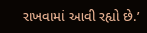રાખવામાં આવી રહ્યો છે.’